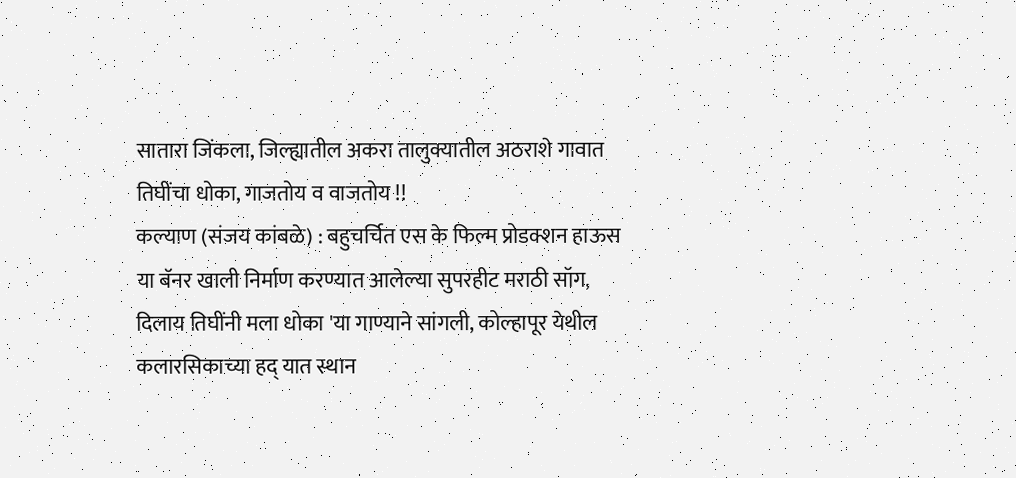सातारा जिंकला, जिल्ह्यातील अकरा तालुक्यातील अठराशे गावात तिघींचा धोका, गाजतोय व वाजतोय !!
कल्याण (संजय कांबळे) : बहुचर्चित एस के फिल्म प्रोडक्शन हाऊस या बॅनर खाली निर्माण करण्यात आलेल्या सुपरहीट मराठी सॉग, दिलाय तिघींनी मला धोका 'या गाण्याने सांगली, कोल्हापूर येथील कलारसिकाच्या हद् यात स्थान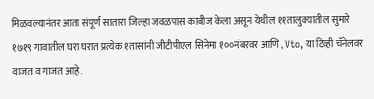मिळवल्यानंतर आता संपूर्ण सातारा जिल्हा जवळपास काबीज केला असून येथील ११तालुक्यातील सुमारे १७१९ गावातील घरा घरात प्रत्येक १तासांनी जीटीपीएल सिनेमा १००नंबरवर आणि , Vto, या टिव्ही चॅनेलवर वाजत व गाजत आहे.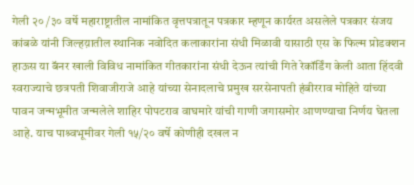गेली २० /३० वर्षे महाराष्ट्रातील नामांकित वृत्तपत्रातून पत्रकार म्हणून कार्यरत असलेले पत्रकार संजय कांबळे यांनी जिल्हय़ातील स्थानिक नवोदित कलाकारांना संधी मिळावी यासाठी एस के फिल्म प्रोडक्शन हाऊस या बॅनर खाली विविध नामांकित गीतकारांना संधी देऊन त्यांची गिते रेकॉर्डिंग केली आता हिंदवी स्वराज्याचे छत्रपती शिवाजीराजे आहे यांच्या सेनादलाचे प्रमुख सरसेनापती हंबीरराव मोहिते यांच्या पावन जन्मभूमीत जन्मलेले शाहिर पोपटराव वाघमारे यांची गाणी जगासमोर आणण्याचा निर्णय घेतला आहे. याच पाश्र्वभूमीवर गेली १५/२० वर्षे कोणीही दखल न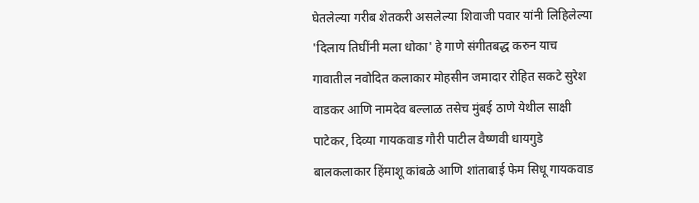घेतलेल्या गरीब शेतकरी असलेल्या शिवाजी पवार यांनी लिहिलेल्या 'दिलाय तिघींनी मला धोका' हे गाणे संगीतबद्ध करुन याच गावातील नवोदित कलाकार मोहसीन जमादार रोहित सकटे सुरेश वाडकर आणि नामदेव बल्लाळ तसेच मुंबई ठाणे येथील साक्षी पाटेकर, दिव्या गायकवाड गौरी पाटील वैष्णवी धायगुडे बालकलाकार हिंमाशू कांबळे आणि शांताबाई फेम सिधू गायकवाड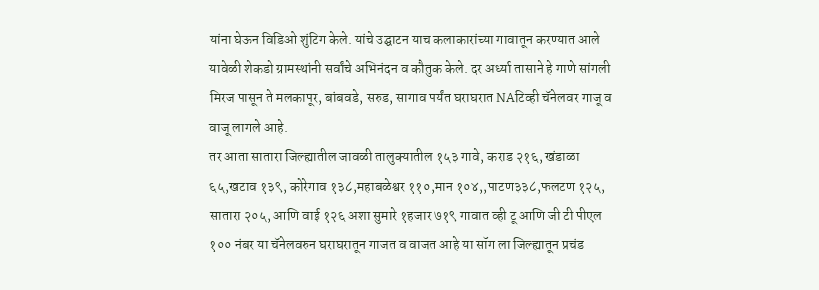यांना घेऊन विडिओ शुंटिग केले. यांचे उद्घाटन याच कलाकारांच्या गावातून करण्यात आले यावेळी शेकडो ग्रामस्थांनी सर्वांचे अभिनंदन व कौतुक केले. दर अर्ध्या तासाने हे गाणे सांगली मिरज पासून ते मलकापूर, बांबवडे, सरुड, सागाव पर्यंत घराघरात NAटिव्ही चॅनेलवर गाजू व वाजू लागले आहे.
तर आता सातारा जिल्ह्यातील जावळी तालुक्यातील १५३ गावे, कराड २१६, खंडाळा ६५,खटाव १३९, कोरेगाव १३८,महाबळेश्वर ११०,मान १०४,,पाटण३३८,फलटण १२५, सातारा २०५, आणि वाई १२६ अशा सुमारे १हजार ७१९ गावात व्ही टू आणि जी टी पीएल १०० नंबर या चॅनेलवरुन घराघरातून गाजत व वाजत आहे या सॉग ला जिल्ह्यातून प्रचंड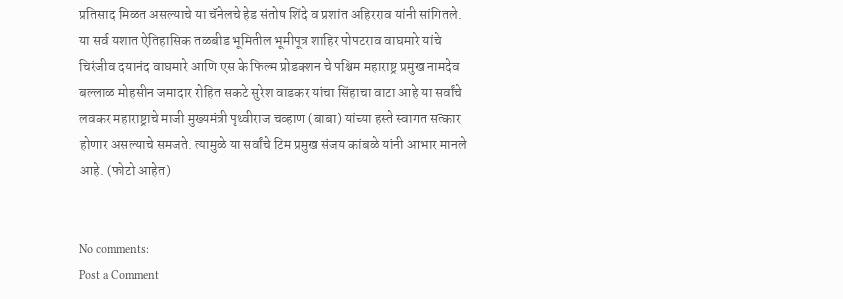प्रतिसाद मिळत असल्याचे या चॅनेलचे हेड संतोष शिंदे व प्रशांत अहिरराव यांनी सांगितले.
या सर्व यशात ऐतिहासिक तळबीड भूमितील भूमीपूत्र शाहिर पोपटराव वाघमारे यांचे चिरंजीव दयानंद वाघमारे आणि एस के फिल्म प्रोडक्शन चे पश्चिम महाराष्ट्र प्रमुख नामदेव बल्लाळ मोहसीन जमादार रोहित सकटे सुरेश वाडकर यांचा सिंहाचा वाटा आहे या सर्वांचे लवकर महाराष्ट्राचे माजी मुख्यमंत्री पृथ्वीराज चव्हाण (बाबा) यांच्या हस्ते स्वागत सत्कार होणार असल्याचे समजते. त्यामुळे या सर्वांचे टिम प्रमुख संजय कांबळे यांनी आभार मानले आहे. (फोटो आहेत)


No comments:
Post a Comment